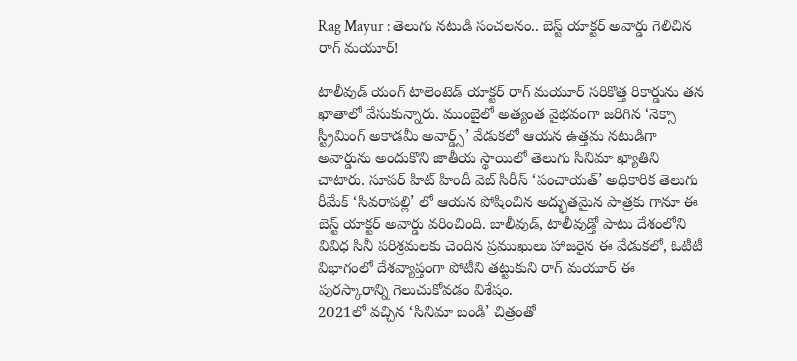Rag Mayur : తెలుగు నటుడి సంచలనం.. బెస్ట్ యాక్టర్ అవార్డు గెలిచిన రాగ్ మయూర్!

టాలీవుడ్ యంగ్ టాలెంటెడ్ యాక్టర్ రాగ్ మయూర్ సరికొత్త రికార్డును తన ఖాతాలో వేసుకున్నారు. ముంబైలో అత్యంత వైభవంగా జరిగిన ‘నెక్సా స్ట్రీమింగ్ అకాడమీ అవార్డ్స్’ వేడుకలో ఆయన ఉత్తమ నటుడిగా అవార్డును అందుకొని జాతీయ స్థాయిలో తెలుగు సినిమా ఖ్యాతిని చాటారు. సూపర్ హిట్ హిందీ వెబ్ సిరీస్ ‘పంచాయత్’ అధికారిక తెలుగు రీమేక్ ‘సివరాపల్లి’ లో ఆయన పోషించిన అద్భుతమైన పాత్రకు గానూ ఈ బెస్ట్ యాక్టర్ అవార్డు వరించింది. బాలీవుడ్, టాలీవుడ్తో పాటు దేశంలోని వివిధ సినీ పరిశ్రమలకు చెందిన ప్రముఖులు హాజరైన ఈ వేడుకలో, ఓటీటీ విభాగంలో దేశవ్యాప్తంగా పోటీని తట్టుకుని రాగ్ మయూర్ ఈ పురస్కారాన్ని గెలుచుకోవడం విశేషం.
2021లో వచ్చిన ‘సినిమా బండి’ చిత్రంతో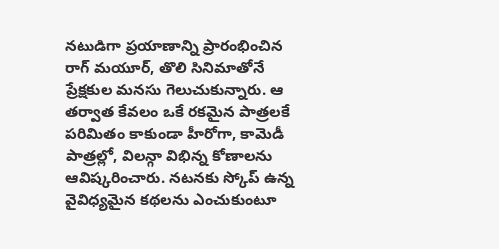నటుడిగా ప్రయాణాన్ని ప్రారంభించిన రాగ్ మయూర్, తొలి సినిమాతోనే ప్రేక్షకుల మనసు గెలుచుకున్నారు. ఆ తర్వాత కేవలం ఒకే రకమైన పాత్రలకే పరిమితం కాకుండా హీరోగా, కామెడీ పాత్రల్లో, విలన్గా విభిన్న కోణాలను ఆవిష్కరించారు. నటనకు స్కోప్ ఉన్న వైవిధ్యమైన కథలను ఎంచుకుంటూ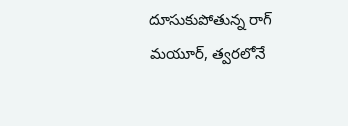దూసుకుపోతున్న రాగ్ మయూర్, త్వరలోనే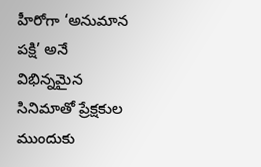హీరోగా ‘అనుమాన పక్షి’ అనే విభిన్నమైన సినిమాతో ప్రేక్షకుల ముందుకు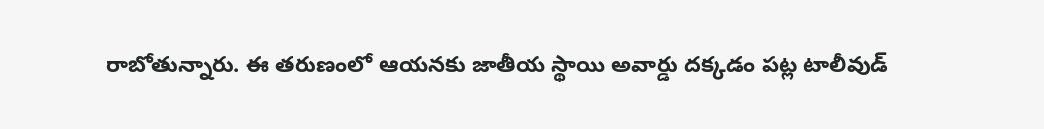రాబోతున్నారు. ఈ తరుణంలో ఆయనకు జాతీయ స్థాయి అవార్డు దక్కడం పట్ల టాలీవుడ్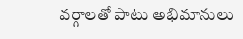వర్గాలతో పాటు అభిమానులు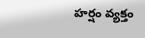హర్షం వ్యక్తం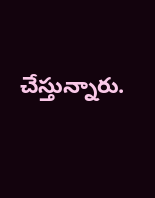చేస్తున్నారు.